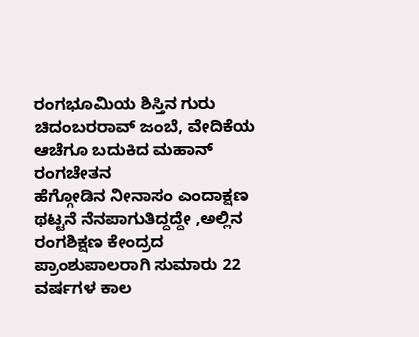ರಂಗಭೂಮಿಯ ಶಿಸ್ತಿನ ಗುರು ಚಿದಂಬರರಾವ್ ಜಂಬೆ, ವೇದಿಕೆಯ ಆಚೆಗೂ ಬದುಕಿದ ಮಹಾನ್ ರಂಗಚೇತನ
ಹೆಗ್ಗೋಡಿನ ನೀನಾಸಂ ಎಂದಾಕ್ಷಣ ಥಟ್ಟನೆ ನೆನಪಾಗುತಿದ್ದದ್ದೇ ,ಅಲ್ಲಿನ ರಂಗಶಿಕ್ಷಣ ಕೇಂದ್ರದ ಪ್ರಾಂಶುಪಾಲರಾಗಿ ಸುಮಾರು 22 ವರ್ಷಗಳ ಕಾಲ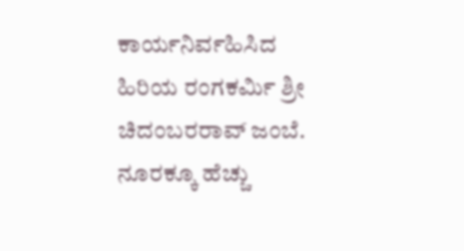ಕಾರ್ಯನಿರ್ವಹಿಸಿದ ಹಿರಿಯ ರಂಗಕರ್ಮಿ ಶ್ರೀ ಚಿದಂಬರರಾವ್ ಜಂಬೆ. ನೂರಕ್ಕೂ ಹೆಚ್ಚು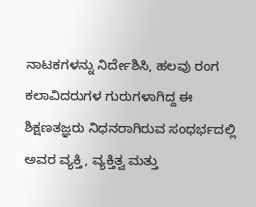ನಾಟಕಗಳನ್ನು ನಿರ್ದೇಶಿಸಿ, ಹಲವು ರಂಗ ಕಲಾವಿದರುಗಳ ಗುರುಗಳಾಗಿದ್ದ ಈ ಶಿಕ್ಷಣತಜ್ಞರು ನಿಧನರಾಗಿರುವ ಸಂಧರ್ಭದಲ್ಲಿ ಅವರ ವ್ಯಕ್ತಿ, ವ್ಯಕ್ತಿತ್ವ ಮತ್ತು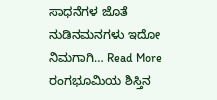ಸಾಧನೆಗಳ ಜೊತೆ ನುಡಿನಮನಗಳು ಇದೋ ನಿಮಗಾಗಿ… Read More ರಂಗಭೂಮಿಯ ಶಿಸ್ತಿನ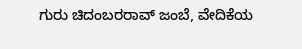ಗುರು ಚಿದಂಬರರಾವ್ ಜಂಬೆ, ವೇದಿಕೆಯ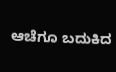ಆಚೆಗೂ ಬದುಕಿದ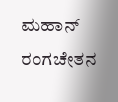ಮಹಾನ್ ರಂಗಚೇತನ